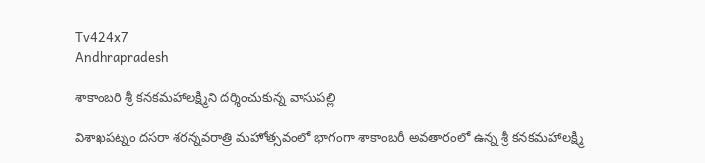Tv424x7
Andhrapradesh

శాకాంబరి శ్రీ కనకమహాలక్ష్మిని దర్శించుకున్న వాసుపల్లి

విశాఖపట్నం దసరా శరన్నవరాత్రి మహోత్సవంలో భాగంగా శాకాంబరీ అవతారంలో ఉన్న శ్రీ కనకమహాలక్ష్మి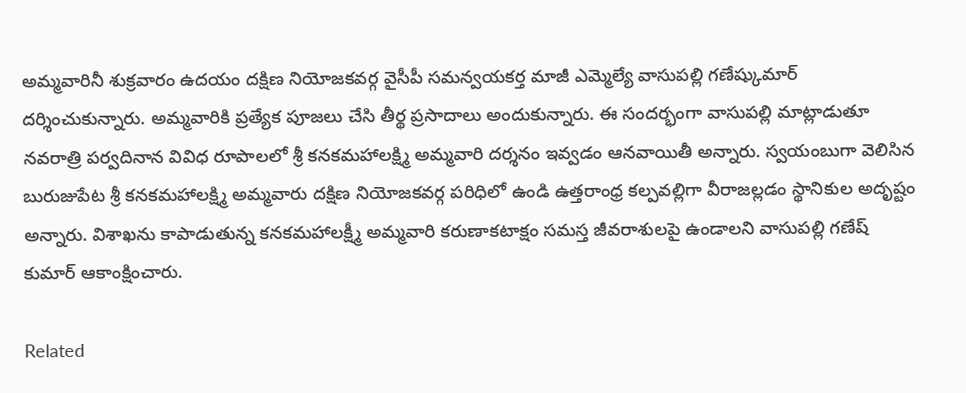అమ్మవారినీ శుక్రవారం ఉదయం దక్షిణ నియోజకవర్గ వైసీపీ సమన్వయకర్త మాజీ ఎమ్మెల్యే వాసుపల్లి గణేష్కుమార్ దర్శించుకున్నారు. అమ్మవారికి ప్రత్యేక పూజలు చేసి తీర్థ ప్రసాదాలు అందుకున్నారు. ఈ సందర్భంగా వాసుపల్లి మాట్లాడుతూ నవరాత్రి పర్వదినాన వివిధ రూపాలలో శ్రీ కనకమహాలక్ష్మి అమ్మవారి దర్శనం ఇవ్వడం ఆనవాయితీ అన్నారు. స్వయంబుగా వెలిసిన బురుజుపేట శ్రీ కనకమహాలక్ష్మి అమ్మవారు దక్షిణ నియోజకవర్గ పరిధిలో ఉండి ఉత్తరాంధ్ర కల్పవల్లిగా వీరాజల్లడం స్థానికుల అదృష్టం అన్నారు. విశాఖను కాపాడుతున్న కనకమహాలక్ష్మీ అమ్మవారి కరుణాకటాక్షం సమస్త జీవరాశులపై ఉండాలని వాసుపల్లి గణేష్ కుమార్ ఆకాంక్షించారు.

Related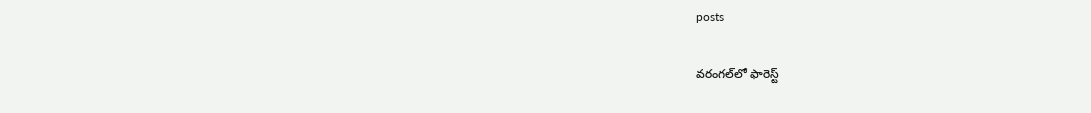posts

వరంగల్‌లో ఫారెస్ట్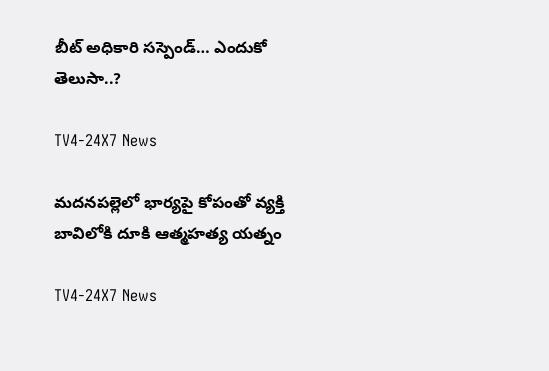బీట్ అధికారి సస్పెండ్… ఎందుకో తెలుసా..?

TV4-24X7 News

మదనపల్లెలో భార్యపై కోపంతో వ్యక్తి బావిలోకి దూకి ఆత్మహత్య యత్నం

TV4-24X7 News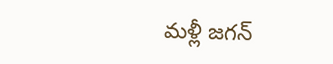మళ్లీ జగన్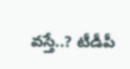వస్తే..? టీడీపీ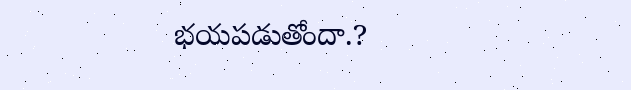భయపడుతోందా.?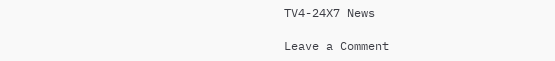TV4-24X7 News

Leave a Comment